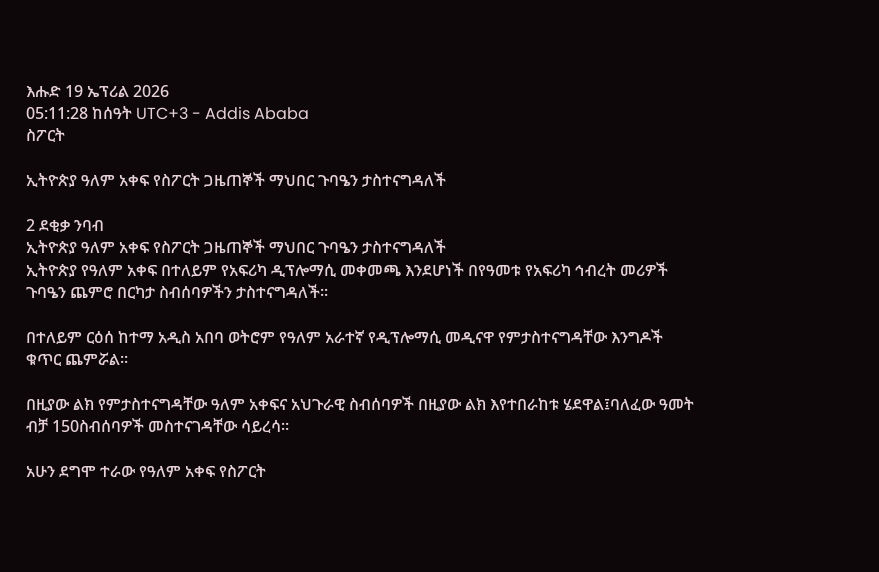እሑድ 19 ኤፕሪል 2026
05:11:28 ከሰዓት UTC+3 - Addis Ababa
ስፖርት

ኢትዮጵያ ዓለም አቀፍ የስፖርት ጋዜጠኞች ማህበር ጉባዔን ታስተናግዳለች

2 ደቂቃ ንባብ
ኢትዮጵያ ዓለም አቀፍ የስፖርት ጋዜጠኞች ማህበር ጉባዔን ታስተናግዳለች
ኢትዮጵያ የዓለም አቀፍ በተለይም የአፍሪካ ዲፕሎማሲ መቀመጫ እንደሆነች በየዓመቱ የአፍሪካ ኅብረት መሪዎች ጉባዔን ጨምሮ በርካታ ስብሰባዎችን ታስተናግዳለች፡፡

በተለይም ርዕሰ ከተማ አዲስ አበባ ወትሮም የዓለም አራተኛ የዲፕሎማሲ መዲናዋ የምታስተናግዳቸው እንግዶች ቁጥር ጨምሯል፡፡

በዚያው ልክ የምታስተናግዳቸው ዓለም አቀፍና አህጉራዊ ስብሰባዎች በዚያው ልክ እየተበራከቱ ሄደዋል፤ባለፈው ዓመት ብቻ 150ስብሰባዎች መስተናገዳቸው ሳይረሳ፡፡

አሁን ደግሞ ተራው የዓለም አቀፍ የስፖርት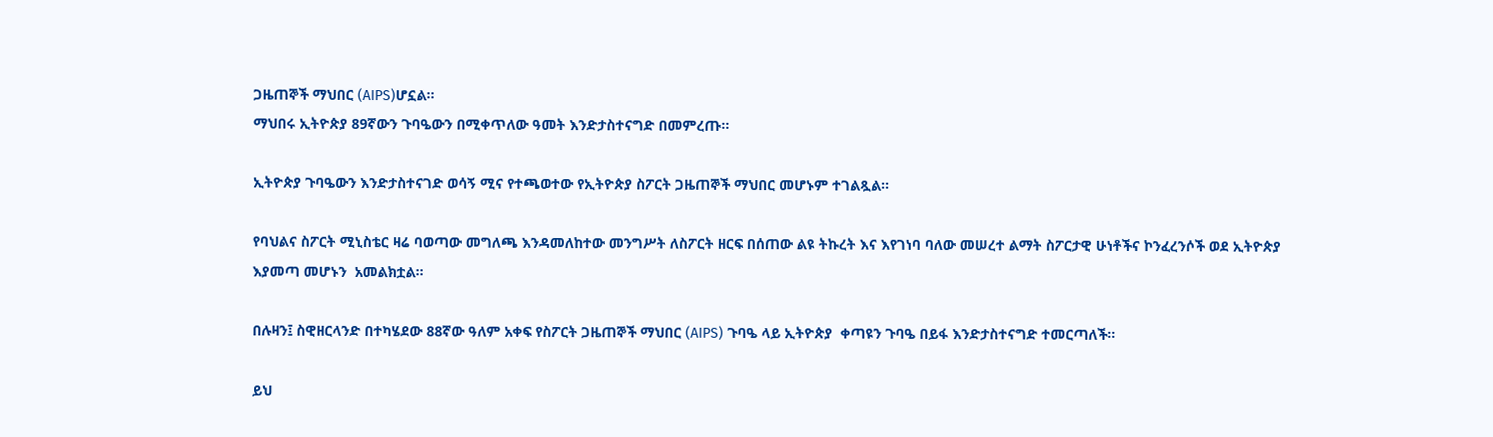ጋዜጠኞች ማህበር (AIPS)ሆኗል፡፡
ማህበሩ ኢትዮጵያ 89ኛውን ጉባዔውን በሚቀጥለው ዓመት እንድታስተናግድ በመምረጡ፡፡

ኢትዮጵያ ጉባዔውን እንድታስተናገድ ወሳኝ ሚና የተጫወተው የኢትዮጵያ ስፖርት ጋዜጠኞች ማህበር መሆኑም ተገልጿል፡፡

የባህልና ስፖርት ሚኒስቴር ዛሬ ባወጣው መግለጫ እንዳመለከተው መንግሥት ለስፖርት ዘርፍ በሰጠው ልዩ ትኩረት እና እየገነባ ባለው መሠረተ ልማት ስፖርታዊ ሁነቶችና ኮንፈረንሶች ወደ ኢትዮጵያ እያመጣ መሆኑን  አመልክቷል።

በሉዛን፤ ስዊዘርላንድ በተካሄደው 88ኛው ዓለም አቀፍ የስፖርት ጋዜጠኞች ማህበር (AIPS) ጉባዔ ላይ ኢትዮጵያ  ቀጣዩን ጉባዔ በይፋ እንድታስተናግድ ተመርጣለች።

ይህ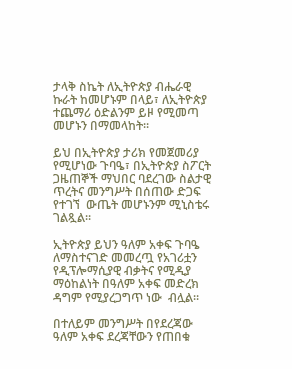ታላቅ ስኬት ለኢትዮጵያ ብሔራዊ ኩራት ከመሆኑም በላይ፣ ለኢትዮጵያ ተጨማሪ ዕድልንም ይዞ የሚመጣ መሆኑን በማመላከት።

ይህ በኢትዮጵያ ታሪክ የመጀመሪያ የሚሆነው ጉባዔ፣ በኢትዮጵያ ስፖርት ጋዜጠኞች ማህበር ባደረገው ስልታዊ ጥረትና መንግሥት በሰጠው ድጋፍ የተገኘ  ውጤት መሆኑንም ሚኒስቴሩ ገልጿል።

ኢትዮጵያ ይህን ዓለም አቀፍ ጉባዔ ለማስተናገድ መመረጧ የአገሪቷን የዲፕሎማሲያዊ ብቃትና የሚዲያ ማዕከልነት በዓለም አቀፍ መድረክ ዳግም የሚያረጋግጥ ነው  ብሏል።

በተለይም መንግሥት በየደረጃው ዓለም አቀፍ ደረጃቸውን የጠበቁ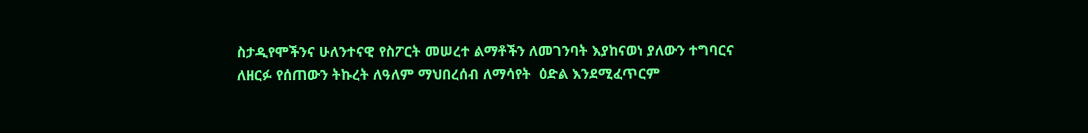ስታዲየሞችንና ሁለንተናዊ የስፖርት መሠረተ ልማቶችን ለመገንባት እያከናወነ ያለውን ተግባርና ለዘርፉ የሰጠውን ትኩረት ለዓለም ማህበረሰብ ለማሳየት  ዕድል እንደሚፈጥርም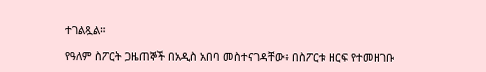ተገልጿል።

የዓለም ስፖርት ጋዜጠኞች በአዲስ አበባ መስተናገዳቸው፥ በስፖርቱ ዘርፍ የተመዘገቡ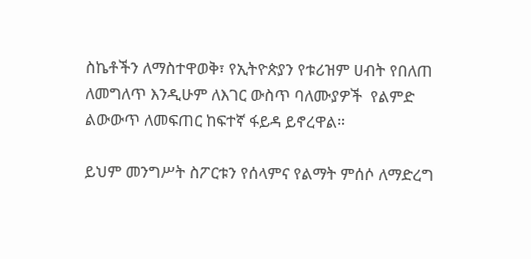ስኬቶችን ለማስተዋወቅ፣ የኢትዮጵያን የቱሪዝም ሀብት የበለጠ ለመግለጥ እንዲሁም ለእገር ውስጥ ባለሙያዎች  የልምድ ልውውጥ ለመፍጠር ከፍተኛ ፋይዳ ይኖረዋል።

ይህም መንግሥት ስፖርቱን የሰላምና የልማት ምሰሶ ለማድረግ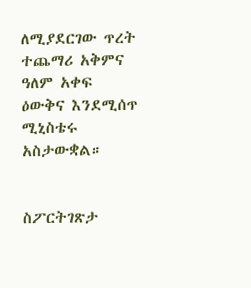ለሚያደርገው ጥረት ተጨማሪ አቅምና ዓለም አቀፍ ዕውቅና እንደሚሰጥ ሚኒስቴሩ አስታውቋል።


ስፖርትገጽታ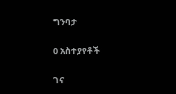ግንባታ

0 አስተያየቶች

ገና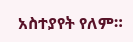አስተያየት የለም።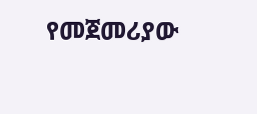የመጀመሪያው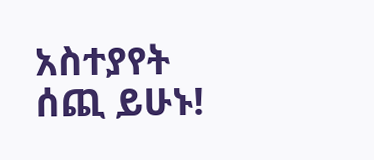አስተያየት ሰጪ ይሁኑ!